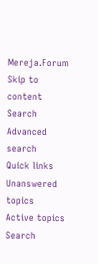Mereja.Forum
Skip to content
Search
Advanced search
Quick links
Unanswered topics
Active topics
Search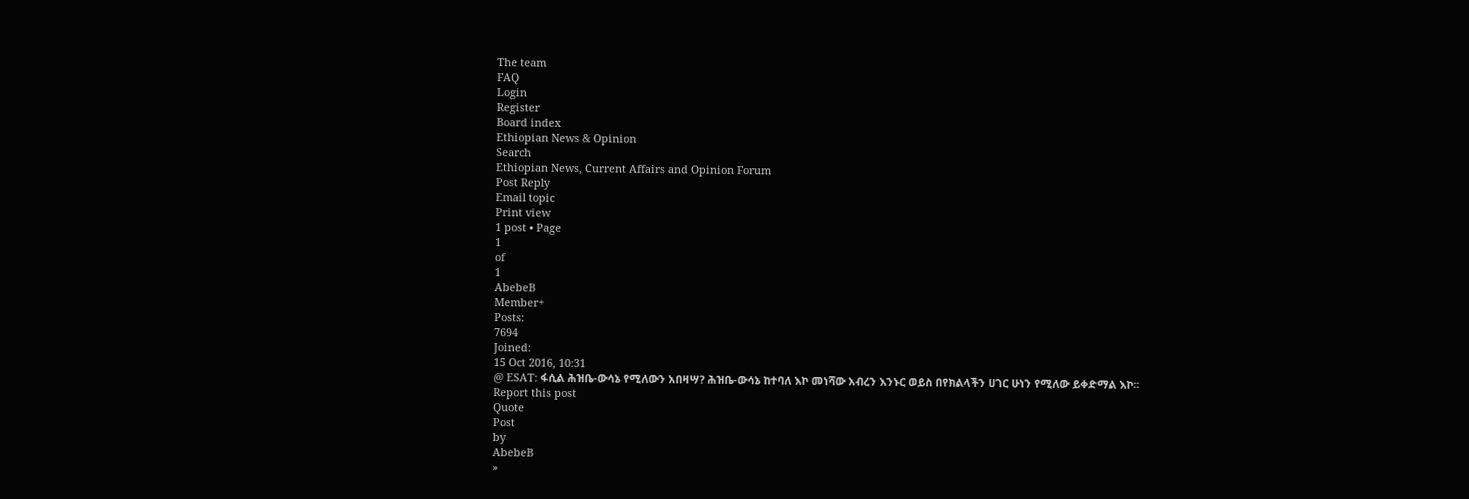The team
FAQ
Login
Register
Board index
Ethiopian News & Opinion
Search
Ethiopian News, Current Affairs and Opinion Forum
Post Reply
Email topic
Print view
1 post • Page
1
of
1
AbebeB
Member+
Posts:
7694
Joined:
15 Oct 2016, 10:31
@ ESAT: ፋሲል ሕዝቤ-ውሳኔ የሚለውን አበዛሣ? ሕዝቤ-ውሳኔ ከተባለ እኮ መነሻው አብረን እንኑር ወይስ በየክልላችን ሀገር ሁነን የሚለው ይቀድማል እኮ፡፡
Report this post
Quote
Post
by
AbebeB
»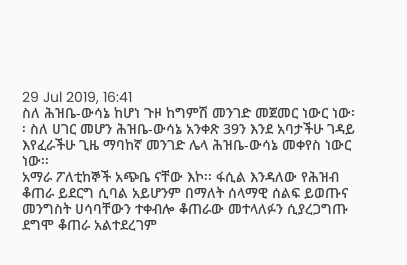29 Jul 2019, 16:41
ስለ ሕዝቤ-ውሳኔ ከሆነ ጉዞ ከግምሽ መንገድ መጀመር ነውር ነው፡፡ ስለ ሀገር መሆን ሕዝቤ-ውሳኔ አንቀጽ 39ን እንደ አባታችሁ ገዳይ እየፈራችሁ ጊዜ ማባከኛ መንገድ ሌላ ሕዝቤ-ውሳኔ መቀየስ ነውር ነው፡፡
አማራ ፖለቲከኞች አጭቤ ናቸው እኮ፡፡ ፋሲል እንዳለው የሕዝብ ቆጠራ ይደርግ ሲባል አይሆንም በማለት ሰላማዊ ሰልፍ ይወጡና መንግስት ሀሳባቸውን ተቀብሎ ቆጠራው መተላለፉን ሲያረጋግጡ ደግሞ ቆጠራ አልተደረገም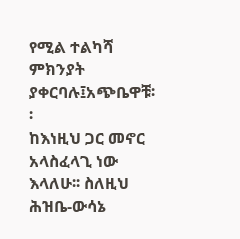የሚል ተልካሻ ምክንያት ያቀርባሉ፤አጭቤዋቹ፡፡
ከእነዚህ ጋር መኖር አላስፈላጊ ነው እላለሁ፡፡ ስለዚህ ሕዝቤ-ውሳኔ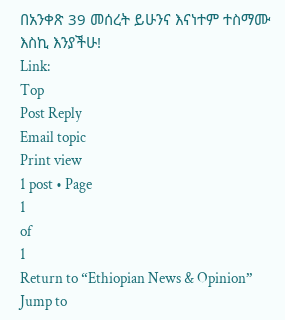በአንቀጽ 39 መሰረት ይሁንና እናነተም ተስማሙ እስኪ እንያችሁ!
Link:
Top
Post Reply
Email topic
Print view
1 post • Page
1
of
1
Return to “Ethiopian News & Opinion”
Jump to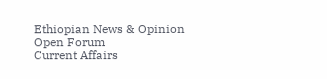Ethiopian News & Opinion
Open Forum
Current Affairs